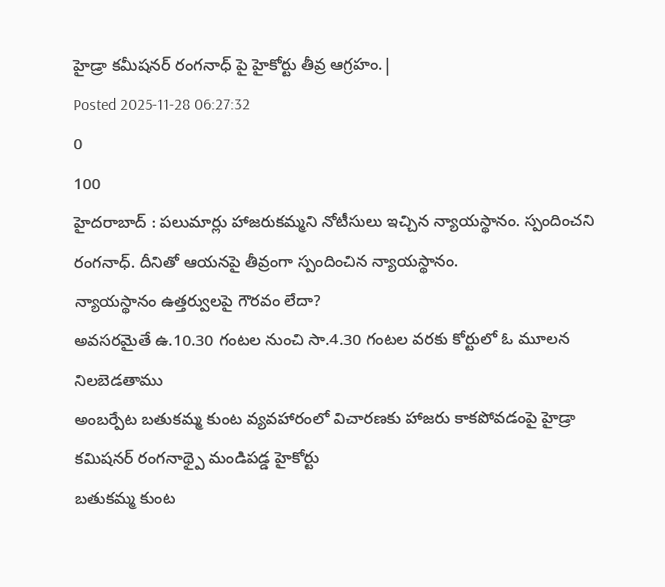హైడ్రా కమీషనర్ రంగనాధ్ పై హైకోర్టు తీవ్ర ఆగ్రహం.|
Posted 2025-11-28 06:27:32
0
100
హైదరాబాద్ : పలుమార్లు హాజరుకమ్మని నోటీసులు ఇచ్చిన న్యాయస్థానం. స్పందించని రంగనాధ్. దీనితో ఆయనపై తీవ్రంగా స్పందించిన న్యాయస్థానం.
న్యాయస్థానం ఉత్తర్వులపై గౌరవం లేదా?
అవసరమైతే ఉ.10.30 గంటల నుంచి సా.4.30 గంటల వరకు కోర్టులో ఓ మూలన నిలబెడతాము
అంబర్పేట బతుకమ్మ కుంట వ్యవహారంలో విచారణకు హాజరు కాకపోవడంపై హైడ్రా కమిషనర్ రంగనాథ్పై మండిపడ్డ హైకోర్టు
బతుకమ్మ కుంట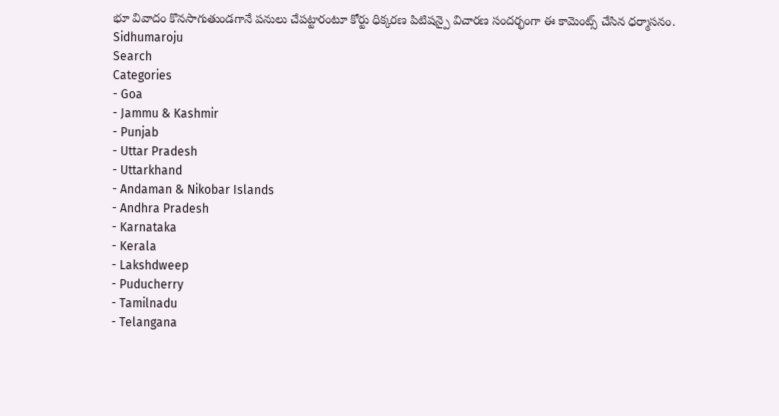భూ వివాదం కొనసాగుతుండగానే పనులు చేపట్టారంటూ కోర్టు ధిక్కరణ పిటిషన్పై విచారణ సందర్భంగా ఈ కామెంట్స్ చేసిన ధర్మాసనం.
Sidhumaroju
Search
Categories
- Goa
- Jammu & Kashmir
- Punjab
- Uttar Pradesh
- Uttarkhand
- Andaman & Nikobar Islands
- Andhra Pradesh
- Karnataka
- Kerala
- Lakshdweep
- Puducherry
- Tamilnadu
- Telangana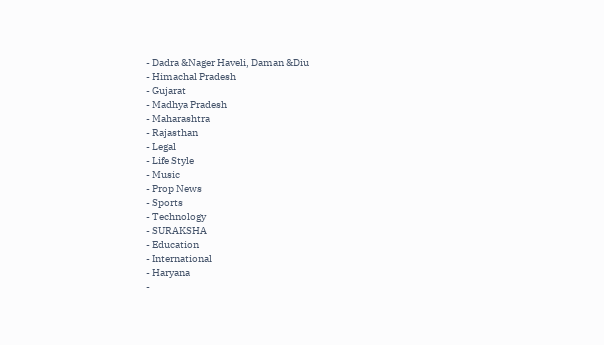- Dadra &Nager Haveli, Daman &Diu
- Himachal Pradesh
- Gujarat
- Madhya Pradesh
- Maharashtra
- Rajasthan
- Legal
- Life Style
- Music
- Prop News
- Sports
- Technology
- SURAKSHA
- Education
- International
- Haryana
-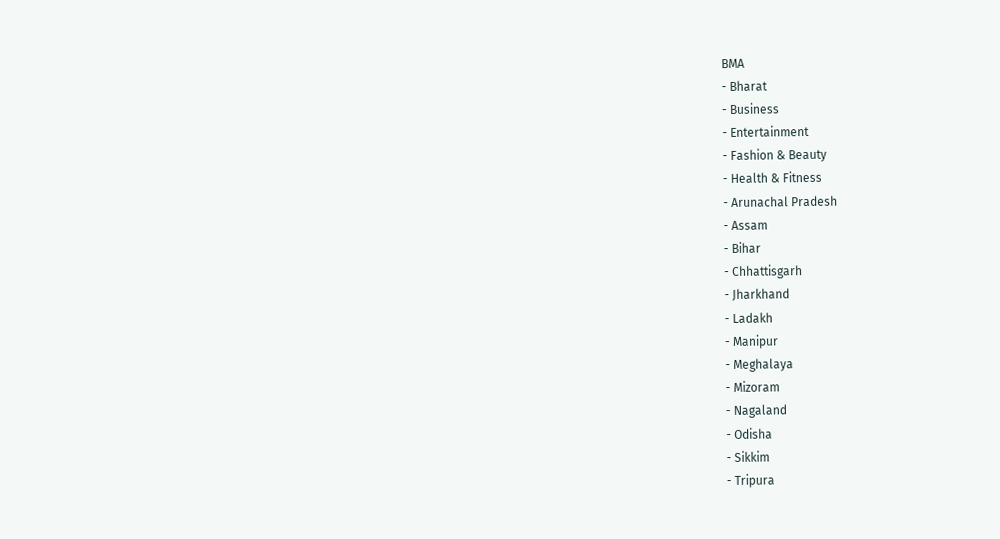BMA
- Bharat
- Business
- Entertainment
- Fashion & Beauty
- Health & Fitness
- Arunachal Pradesh
- Assam
- Bihar
- Chhattisgarh
- Jharkhand
- Ladakh
- Manipur
- Meghalaya
- Mizoram
- Nagaland
- Odisha
- Sikkim
- Tripura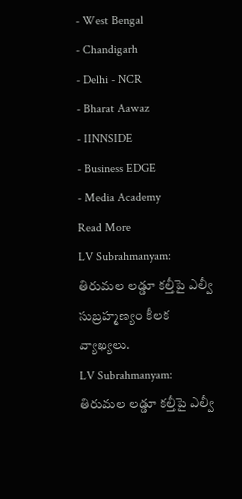- West Bengal
- Chandigarh
- Delhi - NCR
- Bharat Aawaz
- IINNSIDE
- Business EDGE
- Media Academy
Read More
LV Subrahmanyam: తిరుమల లడ్డూ కల్తీపై ఎల్వీ సుబ్రహ్మణ్యం కీలక వ్యాఖ్యలు.
LV Subrahmanyam: తిరుమల లడ్డూ కల్తీపై ఎల్వీ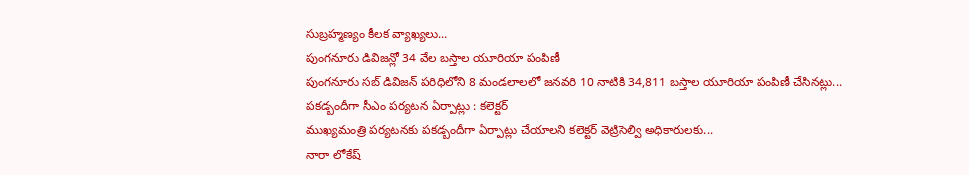సుబ్రహ్మణ్యం కీలక వ్యాఖ్యలు...
పుంగనూరు డివిజన్లో 34 వేల బస్తాల యూరియా పంపిణీ
పుంగనూరు సబ్ డివిజన్ పరిధిలోని 8 మండలాలలో జనవరి 10 నాటికి 34,811 బస్తాల యూరియా పంపిణీ చేసినట్లు...
పకడ్బందీగా సీఎం పర్యటన ఏర్పాట్లు : కలెక్టర్
ముఖ్యమంత్రి పర్యటనకు పకడ్బందీగా ఏర్పాట్లు చేయాలని కలెక్టర్ వెట్రిసెల్వి అధికారులకు...
నారా లోకేష్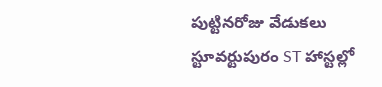పుట్టినరోజు వేడుకలు స్టూవర్టుపురం ST హాస్టల్లో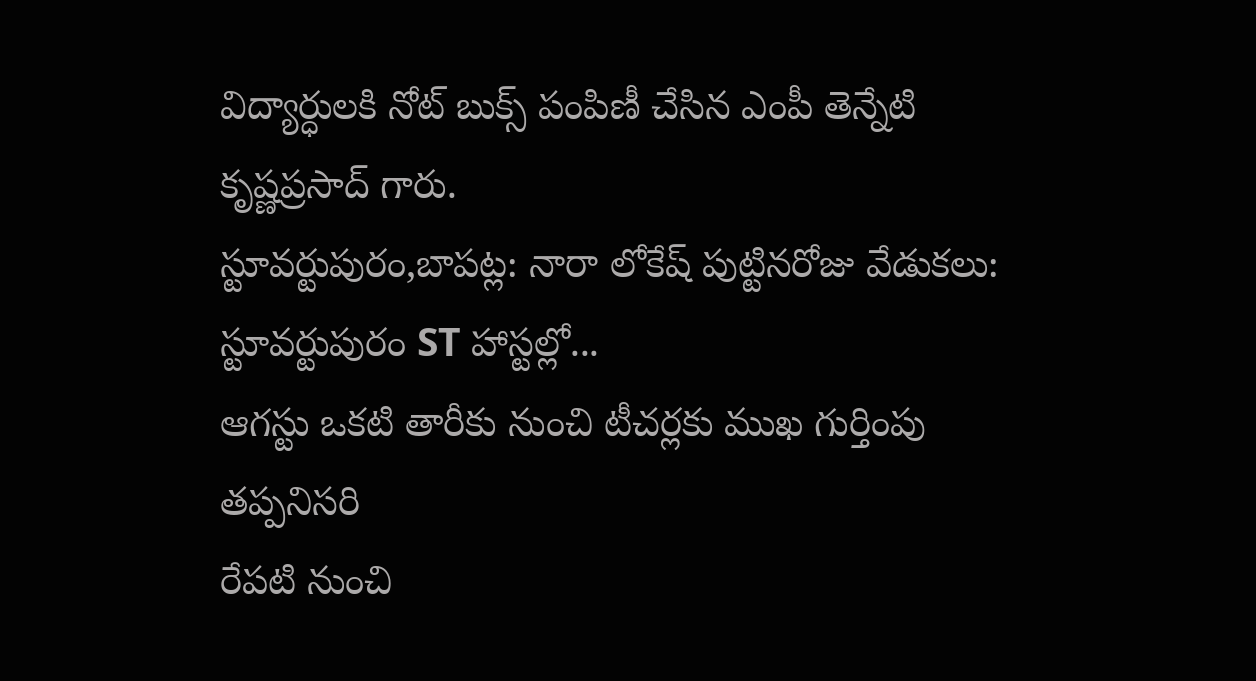విద్యార్ధులకి నోట్ బుక్స్ పంపిణీ చేసిన ఎంపీ తెన్నేటి కృష్ణప్రసాద్ గారు.
స్టూవర్టుపురం,బాపట్ల: నారా లోకేష్ పుట్టినరోజు వేడుకలు: స్టూవర్టుపురం ST హాస్టల్లో...
ఆగస్టు ఒకటి తారీకు నుంచి టీచర్లకు ముఖ గుర్తింపు తప్పనిసరి
రేపటి నుంచి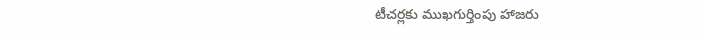టీచర్లకు ముఖగుర్తింపు హాజరు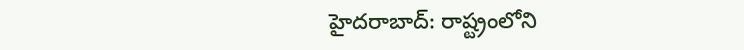హైదరాబాద్: రాష్ట్రంలోని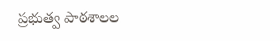ప్రభుత్వ పాఠశాలల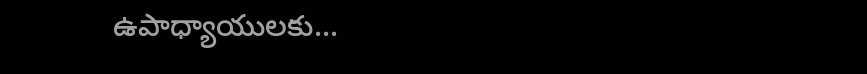ఉపాధ్యాయులకు...